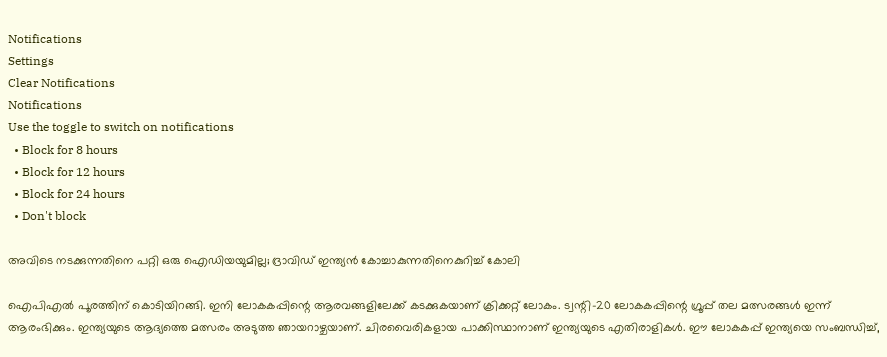Notifications
Settings
Clear Notifications
Notifications
Use the toggle to switch on notifications
  • Block for 8 hours
  • Block for 12 hours
  • Block for 24 hours
  • Don't block

അവിടെ നടക്കുന്നതിനെ പറ്റി ഒരു ഐഡിയയുമില്ല; ദ്രാവിഡ് ഇന്ത്യന്‍ കോച്ചാകുന്നതിനെകുറിച്ച് കോലി

ഐപിഎല്‍ പൂരത്തിന് കൊടിയിറങ്ങി. ഇനി ലോകകപ്പിന്റെ ആരവങ്ങളിലേക്ക് കടക്കുകയാണ് ക്രിക്കറ്റ് ലോകം. ട്വന്റി-20 ലോകകപ്പിന്റെ ഗ്രൂപ്പ് തല മത്സരങ്ങള്‍ ഇന്ന് ആരംഭിക്കും. ഇന്ത്യയുടെ ആദ്യത്തെ മത്സരം അടുത്ത ഞായറാഴ്ചയാണ്. ചിരവൈരികളായ പാക്കിസ്ഥാനാണ് ഇന്ത്യയുടെ എതിരാളികള്‍. ഈ ലോകകപ്പ് ഇന്ത്യയെ സംബന്ധിച്ച്,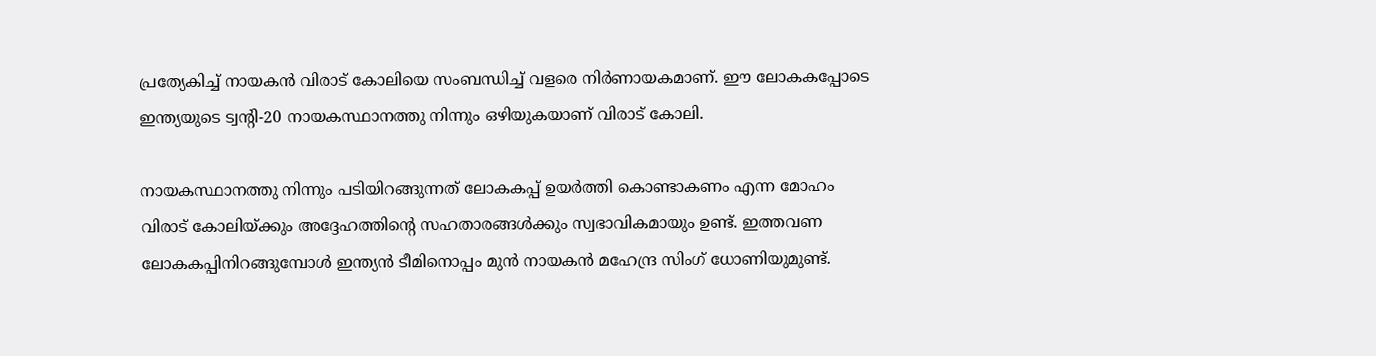പ്രത്യേകിച്ച് നായകന്‍ വിരാട് കോലിയെ സംബന്ധിച്ച് വളരെ നിര്‍ണായകമാണ്. ഈ ലോകകപ്പോടെ ഇന്ത്യയുടെ ട്വന്റി-20 നായകസ്ഥാനത്തു നിന്നും ഒഴിയുകയാണ് വിരാട് കോലി.

നായകസ്ഥാനത്തു നിന്നും പടിയിറങ്ങുന്നത് ലോകകപ്പ് ഉയര്‍ത്തി കൊണ്ടാകണം എന്ന മോഹം വിരാട് കോലിയ്ക്കും അദ്ദേഹത്തിന്റെ സഹതാരങ്ങള്‍ക്കും സ്വഭാവികമായും ഉണ്ട്. ഇത്തവണ ലോകകപ്പിനിറങ്ങുമ്പോള്‍ ഇന്ത്യന്‍ ടീമിനൊപ്പം മുന്‍ നായകന്‍ മഹേന്ദ്ര സിംഗ് ധോണിയുമുണ്ട്.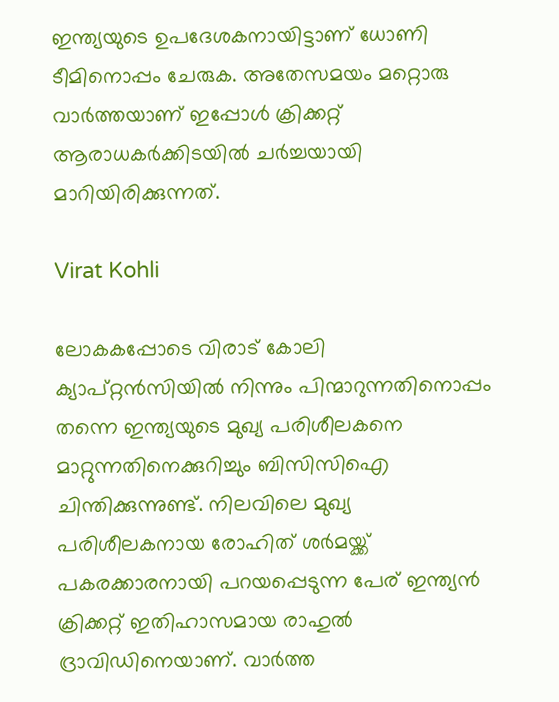ഇന്ത്യയുടെ ഉപദേശകനായിട്ടാണ് ധോണി ടീമിനൊപ്പം ചേരുക. അതേസമയം മറ്റൊരു വാര്‍ത്തയാണ് ഇപ്പോള്‍ ക്രിക്കറ്റ് ആരാധകര്‍ക്കിടയില്‍ ചര്‍ച്ചയായി മാറിയിരിക്കുന്നത്.

Virat Kohli

ലോകകപ്പോടെ വിരാട് കോലി ക്യാപ്റ്റന്‍സിയില്‍ നിന്നും പിന്മാറുന്നതിനൊപ്പം തന്നെ ഇന്ത്യയുടെ മുഖ്യ പരിശീലകനെ മാറ്റുന്നതിനെക്കുറിച്ചും ബിസിസിഐ ചിന്തിക്കുന്നുണ്ട്. നിലവിലെ മുഖ്യ പരിശീലകനായ രോഹിത് ശര്‍മയ്ക്ക് പകരക്കാരനായി പറയപ്പെടുന്ന പേര് ഇന്ത്യന്‍ ക്രിക്കറ്റ് ഇതിഹാസമായ രാഹുല്‍ ദ്രാവിഡിനെയാണ്. വാര്‍ത്ത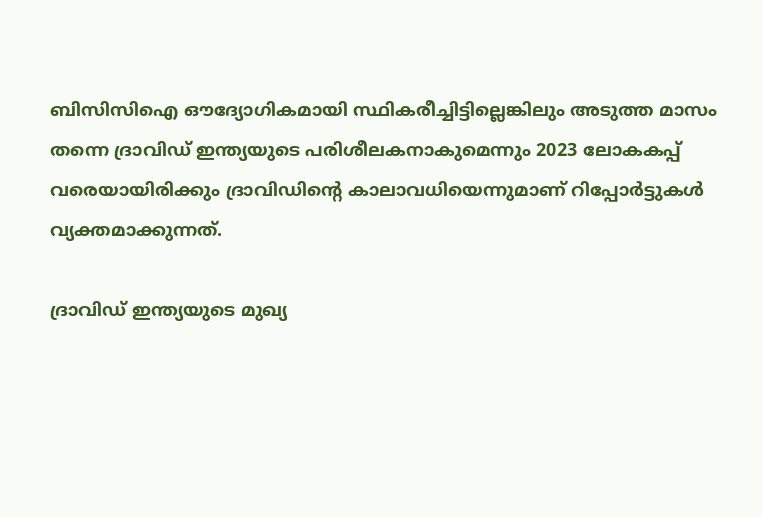ബിസിസിഐ ഔദ്യോഗികമായി സ്ഥികരീച്ചിട്ടില്ലെങ്കിലും അടുത്ത മാസം തന്നെ ദ്രാവിഡ് ഇന്ത്യയുടെ പരിശീലകനാകുമെന്നും 2023 ലോകകപ്പ് വരെയായിരിക്കും ദ്രാവിഡിന്റെ കാലാവധിയെന്നുമാണ് റിപ്പോര്‍ട്ടുകള്‍ വ്യക്തമാക്കുന്നത്.

ദ്രാവിഡ് ഇന്ത്യയുടെ മുഖ്യ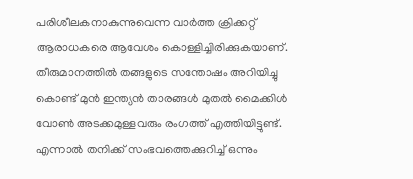പരിശീലകനാകുന്നുവെന്ന വാര്‍ത്ത ക്രിക്കറ്റ് ആരാധകരെ ആവേശം കൊള്ളിച്ചിരിക്കുകയാണ്. തീരുമാനത്തില്‍ തങ്ങളുടെ സന്തോഷം അറിയിച്ചു കൊണ്ട് മുന്‍ ഇന്ത്യന്‍ താരങ്ങള്‍ മുതല്‍ മൈക്കിള്‍ വോണ്‍ അടക്കമുള്ളവരും രംഗത്ത് എത്തിയിട്ടുണ്ട്. എന്നാല്‍ തനിക്ക് സംഭവത്തെക്കുറിച്ച് ഒന്നും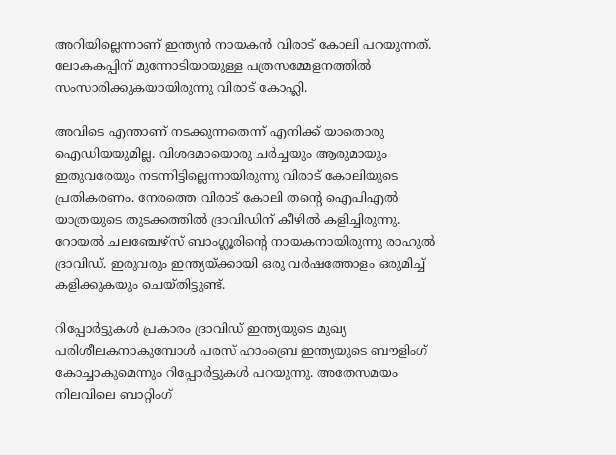അറിയില്ലെന്നാണ് ഇന്ത്യന്‍ നായകന്‍ വിരാട് കോലി പറയുന്നത്. ലോകകപ്പിന് മുന്നോടിയായുള്ള പത്രസമ്മേളനത്തില്‍ സംസാരിക്കുകയായിരുന്നു വിരാട് കോഹ്ലി.

അവിടെ എന്താണ് നടക്കുന്നതെന്ന് എനിക്ക് യാതൊരു ഐഡിയയുമില്ല. വിശദമായൊരു ചര്‍ച്ചയും ആരുമായും ഇതുവരേയും നടന്നിട്ടില്ലെന്നായിരുന്നു വിരാട് കോലിയുടെ പ്രതികരണം. നേരത്തെ വിരാട് കോലി തന്റെ ഐപിഎല്‍ യാത്രയുടെ തുടക്കത്തില്‍ ദ്രാവിഡിന് കീഴില്‍ കളിച്ചിരുന്നു. റോയല്‍ ചലഞ്ചേഴ്‌സ് ബാംഗ്ലൂരിന്റെ നായകനായിരുന്നു രാഹുല്‍ ദ്രാവിഡ്. ഇരുവരും ഇന്ത്യയ്ക്കായി ഒരു വര്‍ഷത്തോളം ഒരുമിച്ച് കളിക്കുകയും ചെയ്തിട്ടുണ്ട്.

റിപ്പോര്‍ട്ടുകള്‍ പ്രകാരം ദ്രാവിഡ് ഇന്ത്യയുടെ മുഖ്യ പരിശീലകനാകുമ്പോള്‍ പരസ് ഹാംബ്രെ ഇന്ത്യയുടെ ബൗളിംഗ് കോച്ചാകുമെന്നും റിപ്പോര്‍ട്ടുകള്‍ പറയുന്നു. അതേസമയം നിലവിലെ ബാറ്റിംഗ്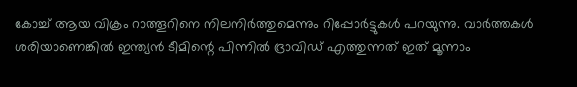കോച്ച് ആയ വിക്രം റാത്തൂറിനെ നിലനിര്‍ത്തുമെന്നും റിപ്പോര്‍ട്ടുകള്‍ പറയുന്നു. വാര്‍ത്തകള്‍ ശരിയാണെങ്കില്‍ ഇന്ത്യന്‍ ടീമിന്റെ പിന്നില്‍ ദ്രാവിഡ് എത്തുന്നത് ഇത് മൂന്നാം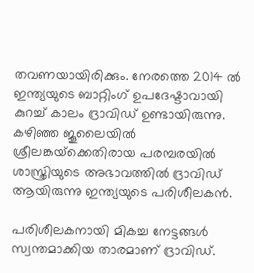തവണയായിരിക്കും. നേരത്തെ 2014 ല്‍ ഇന്ത്യയുടെ ബാറ്റിംഗ് ഉപദേഷ്ടാവായി കുറച്ച് കാലം ദ്രാവിഡ് ഉണ്ടായിരുന്നു. കഴിഞ്ഞ ജൂലൈയില്‍ ശ്രീലങ്കയ്‌ക്കെതിരായ പരമ്പരയില്‍ ശാസ്ത്രിയുടെ അഭാവത്തില്‍ ദ്രാവിഡ് ആയിരുന്നു ഇന്ത്യയുടെ പരിശീലകന്‍.

പരിശീലകനായി മികച്ച നേട്ടങ്ങള്‍ സ്വന്തമാക്കിയ താരമാണ് ദ്രാവിഡ്.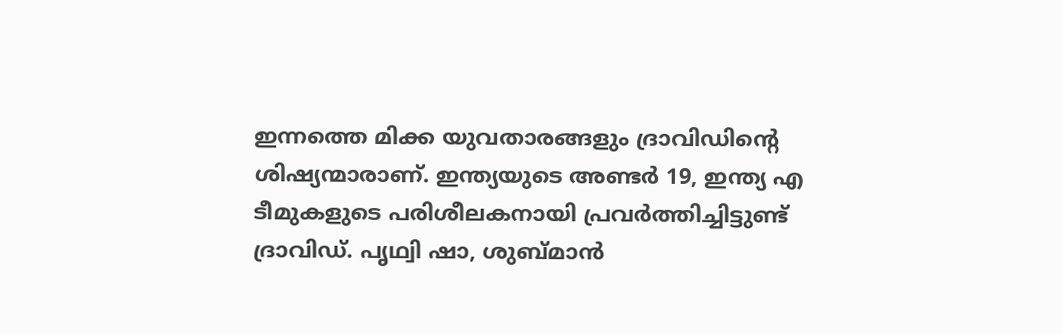ഇന്നത്തെ മിക്ക യുവതാരങ്ങളും ദ്രാവിഡിന്റെ ശിഷ്യന്മാരാണ്. ഇന്ത്യയുടെ അണ്ടര്‍ 19, ഇന്ത്യ എ ടീമുകളുടെ പരിശീലകനായി പ്രവര്‍ത്തിച്ചിട്ടുണ്ട് ദ്രാവിഡ്. പൃഥ്വി ഷാ, ശുബ്മാന്‍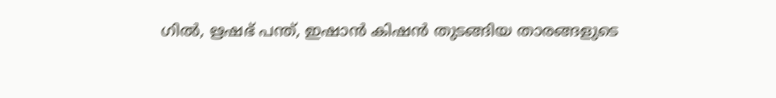ഗില്‍, ഋഷഭ് പന്ത്, ഇഷാന്‍ കിഷന്‍ തുടങ്ങിയ താരങ്ങളുടെ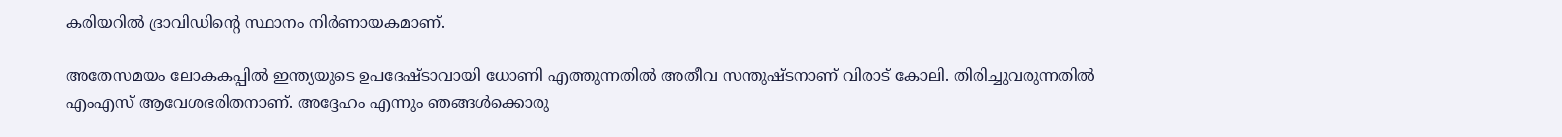കരിയറില്‍ ദ്രാവിഡിന്റെ സ്ഥാനം നിര്‍ണായകമാണ്.

അതേസമയം ലോകകപ്പില്‍ ഇന്ത്യയുടെ ഉപദേഷ്ടാവായി ധോണി എത്തുന്നതില്‍ അതീവ സന്തുഷ്ടനാണ് വിരാട് കോലി. തിരിച്ചുവരുന്നതില്‍ എംഎസ് ആവേശഭരിതനാണ്. അദ്ദേഹം എന്നും ഞങ്ങള്‍ക്കൊരു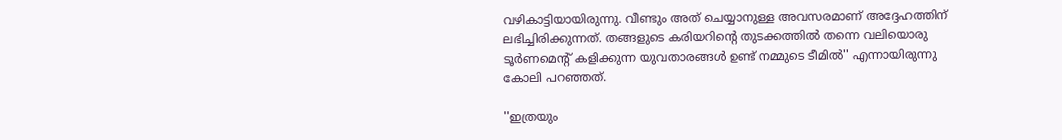വഴികാട്ടിയായിരുന്നു. വീണ്ടും അത് ചെയ്യാനുള്ള അവസരമാണ് അദ്ദേഹത്തിന് ലഭിച്ചിരിക്കുന്നത്. തങ്ങളുടെ കരിയറിന്റെ തുടക്കത്തില്‍ തന്നെ വലിയൊരു ടൂര്‍ണമെന്റ് കളിക്കുന്ന യുവതാരങ്ങള്‍ ഉണ്ട് നമ്മുടെ ടീമില്‍'' എന്നായിരുന്നു കോലി പറഞ്ഞത്.

''ഇത്രയും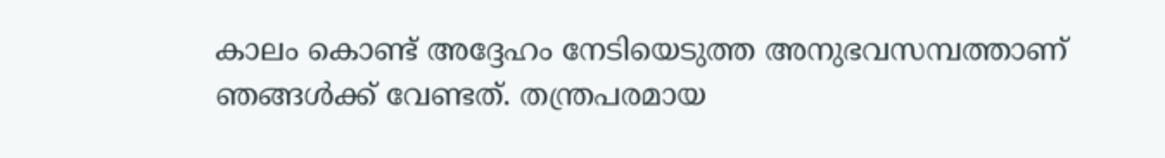കാലം കൊണ്ട് അദ്ദേഹം നേടിയെടുത്ത അനുഭവസമ്പത്താണ് ഞങ്ങള്‍ക്ക് വേണ്ടത്. തന്ത്രപരമായ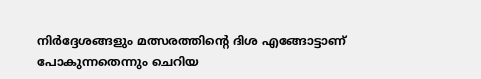നിര്‍ദ്ദേശങ്ങളും മത്സരത്തിന്റെ ദിശ എങ്ങോട്ടാണ് പോകുന്നതെന്നും ചെറിയ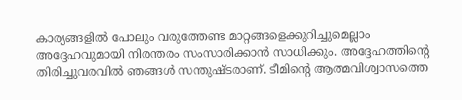കാര്യങ്ങളില്‍ പോലും വരുത്തേണ്ട മാറ്റങ്ങളെക്കുറിച്ചുമെല്ലാം അദ്ദേഹവുമായി നിരന്തരം സംസാരിക്കാന്‍ സാധിക്കും. അദ്ദേഹത്തിന്റെ തിരിച്ചുവരവില്‍ ഞങ്ങള്‍ സന്തുഷ്ടരാണ്. ടീമിന്റെ ആത്മവിശ്വാസത്തെ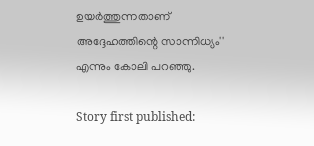ഉയര്‍ത്തുന്നതാണ് അദ്ദേഹത്തിന്റെ സാന്നിധ്യം'' എന്നും കോലി പറഞ്ഞു.

Story first published: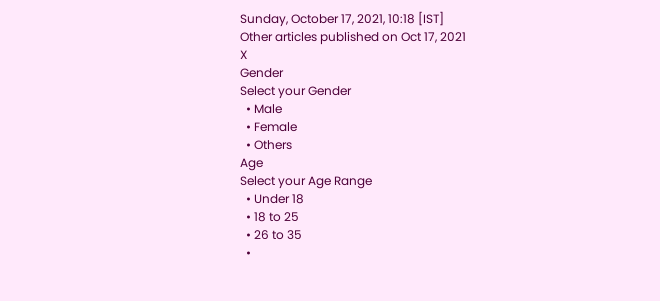Sunday, October 17, 2021, 10:18 [IST]
Other articles published on Oct 17, 2021
X
Gender
Select your Gender
  • Male
  • Female
  • Others
Age
Select your Age Range
  • Under 18
  • 18 to 25
  • 26 to 35
  •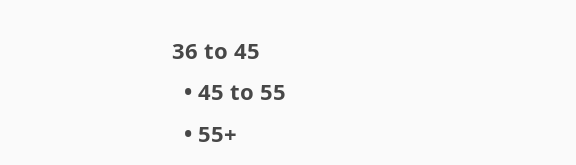36 to 45
  • 45 to 55
  • 55+